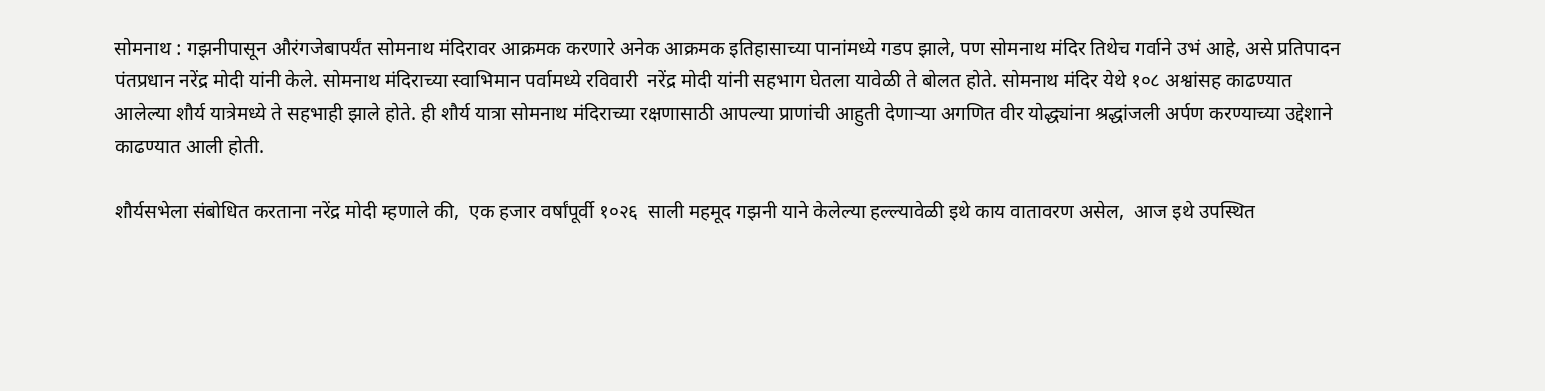सोमनाथ : गझनीपासून औरंगजेबापर्यंत सोमनाथ मंदिरावर आक्रमक करणारे अनेक आक्रमक इतिहासाच्या पानांमध्ये गडप झाले, पण सोमनाथ मंदिर तिथेच गर्वाने उभं आहे, असे प्रतिपादन पंतप्रधान नरेंद्र मोदी यांनी केले. सोमनाथ मंदिराच्या स्वाभिमान पर्वामध्ये रविवारी  नरेंद्र मोदी यांनी सहभाग घेतला यावेळी ते बोलत होते. सोमनाथ मंदिर येथे १०८ अश्वांसह काढण्यात आलेल्या शौर्य यात्रेमध्ये ते सहभाही झाले होते. ही शौर्य यात्रा सोमनाथ मंदिराच्या रक्षणासाठी आपल्या प्राणांची आहुती देणाऱ्या अगणित वीर योद्ध्यांना श्रद्धांजली अर्पण करण्याच्या उद्देशाने काढण्यात आली होती.

शौर्यसभेला संबोधित करताना नरेंद्र मोदी म्हणाले की,  एक हजार वर्षांपूर्वी १०२६  साली महमूद गझनी याने केलेल्या हल्ल्यावेळी इथे काय वातावरण असेल,  आज इथे उपस्थित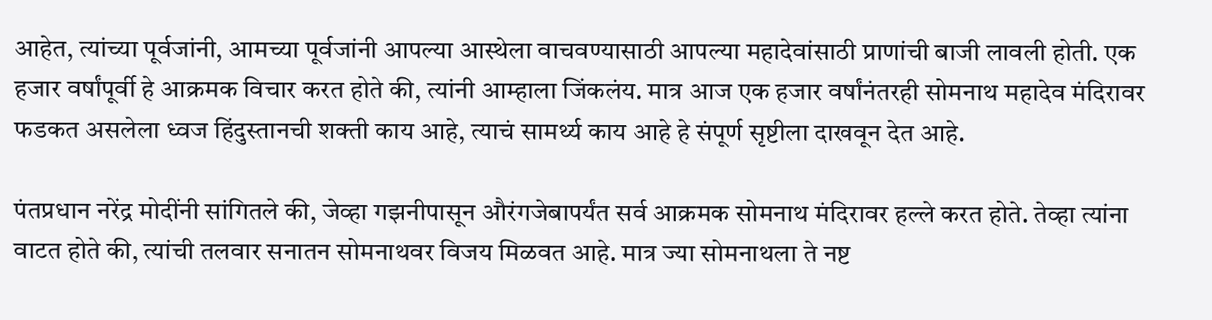आहेत, त्यांच्या पूर्वजांनी, आमच्या पूर्वजांनी आपल्या आस्थेला वाचवण्यासाठी आपल्या महादेवांसाठी प्राणांची बाजी लावली होती. एक हजार वर्षांपूर्वी हे आक्रमक विचार करत होते की, त्यांनी आम्हाला जिंकलंय. मात्र आज एक हजार वर्षांनंतरही सोमनाथ महादेव मंदिरावर फडकत असलेला ध्वज हिंदुस्तानची शक्ती काय आहे, त्याचं सामर्थ्य काय आहे हे संपूर्ण सृष्टीला दाखवून देत आहे.

पंतप्रधान नरेंद्र मोदींनी सांगितले की, जेव्हा गझनीपासून औरंगजेबापर्यंत सर्व आक्रमक सोमनाथ मंदिरावर हल्ले करत होते. तेव्हा त्यांना वाटत होते की, त्यांची तलवार सनातन सोमनाथवर विजय मिळवत आहे. मात्र ज्या सोमनाथला ते नष्ट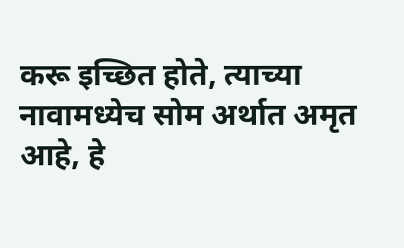करू इच्छित होते, त्याच्या नावामध्येच सोम अर्थात अमृत आहे, हे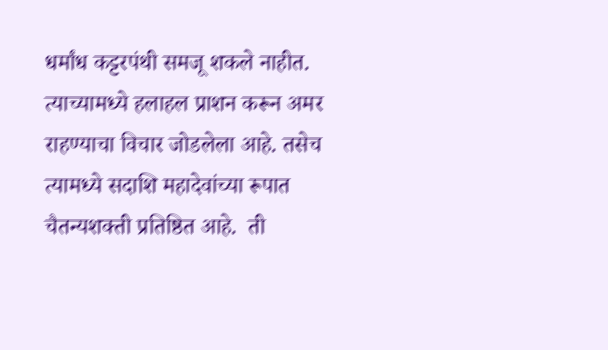धर्मांध कट्टरपंथी समजू शकले नाहीत.  त्याच्यामध्ये हलाहल प्राशन करून अमर राहण्याचा विचार जोडलेला आहे. तसेच त्यामध्ये सदाशि महादेवांच्या रूपात चैतन्यशक्ती प्रतिष्ठित आहे.  ती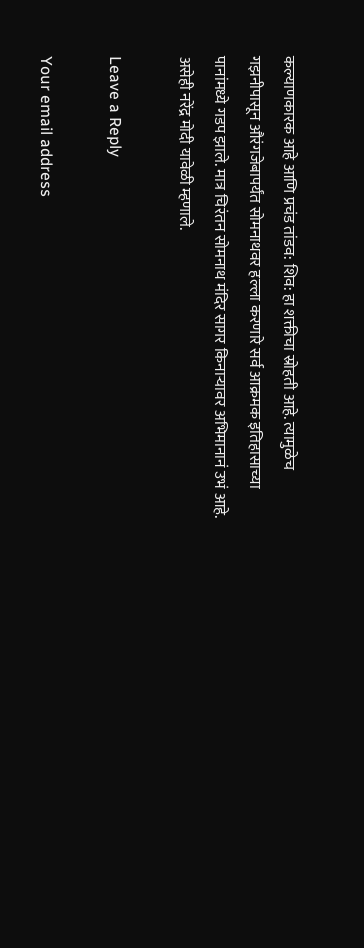कल्याणकारक आहे आणि प्रचंड तांडव: शिव: हा शक्तीचा स्रोहती आहे. त्यामुळेच गझनीपासून औरंगजेबापर्यंत सोमनाथवर हल्ला करणारे सर्व आक्रमक इतिहासाच्या पानांमध्ये गडप झाले. मात्र चिरंतन सोमनाथ मंदिर सागर किनाऱ्यावर अभिमानानं उभं आहे. असेही नरेंद्र मोदी यावेळी म्हणाले.

Leave a Reply

Your email address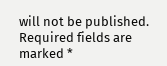will not be published. Required fields are marked *